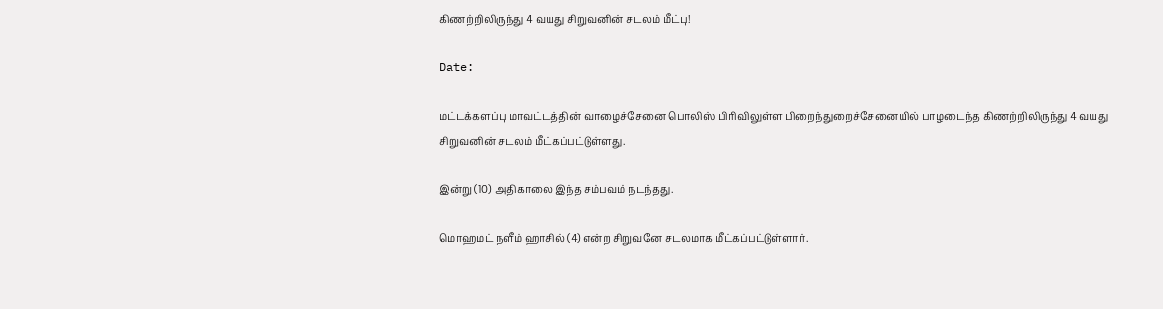கிணற்றிலிருந்து 4 வயது சிறுவனின் சடலம் மீட்பு!

Date:

மட்டக்களப்பு மாவட்டத்தின் வாழைச்சேனை பொலிஸ் பிரிவிலுள்ள பிறைந்துறைச்சேனையில் பாழடைந்த கிணற்றிலிருந்து 4 வயது சிறுவனின் சடலம் மீட்கப்பட்டுள்ளது.

இன்று (10) அதிகாலை இந்த சம்பவம் நடந்தது.

மொஹமட் நளீம் ஹாசில் (4) என்ற சிறுவனே சடலமாக மீட்கப்பட்டுள்ளார்.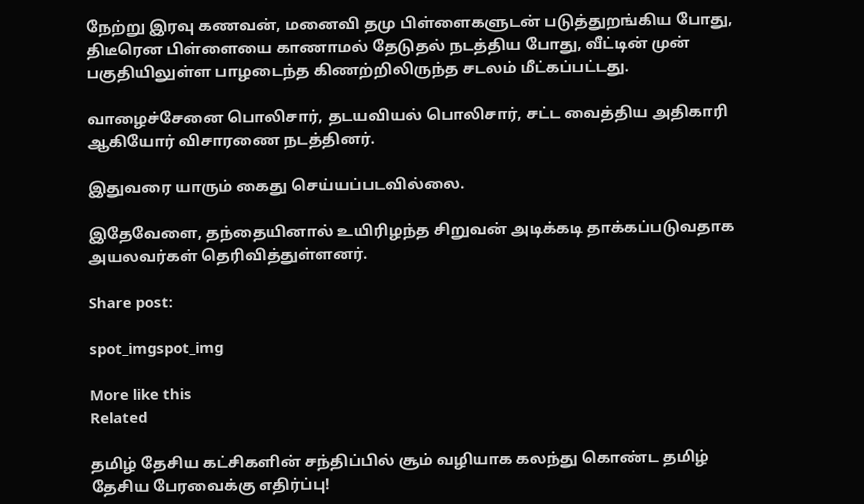நேற்று இரவு கணவன், மனைவி தமு பிள்ளைகளுடன் படுத்துறங்கிய போது, திடீரென பிள்ளையை காணாமல் தேடுதல் நடத்திய போது, வீட்டின் முன் பகுதியிலுள்ள பாழடைந்த கிணற்றிலிருந்த சடலம் மீட்கப்பட்டது.

வாழைச்சேனை பொலிசார், தடயவியல் பொலிசார், சட்ட வைத்திய அதிகாரி ஆகியோர் விசாரணை நடத்தினர்.

இதுவரை யாரும் கைது செய்யப்படவில்லை.

இதேவேளை, தந்தையினால் உயிரிழந்த சிறுவன் அடிக்கடி தாக்கப்படுவதாக அயலவர்கள் தெரிவித்துள்ளனர்.

Share post:

spot_imgspot_img

More like this
Related

தமிழ் தேசிய கட்சிகளின் சந்திப்பில் சூம் வழியாக கலந்து கொண்ட தமிழ் தேசிய பேரவைக்கு எதிர்ப்பு!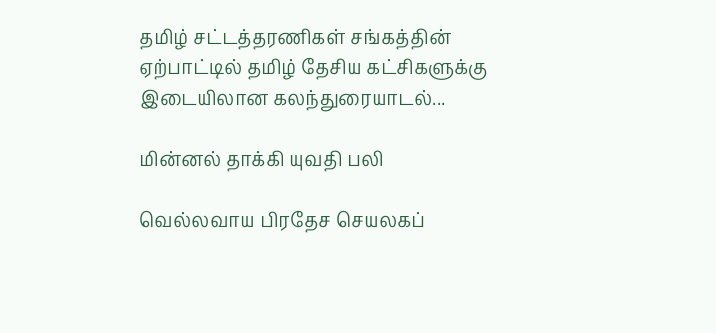தமிழ் சட்டத்தரணிகள் சங்கத்தின் ஏற்பாட்டில் தமிழ் தேசிய கட்சிகளுக்கு இடையிலான கலந்துரையாடல்...

மின்னல் தாக்கி யுவதி பலி

வெல்லவாய பிரதேச செயலகப்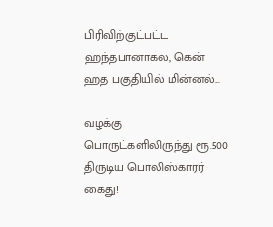பிரிவிற்குட்பட்ட ஹந்தபானாகல, கென் ஹத பகுதியில் மின்னல்...

வழக்கு பொருட்களிலிருந்து ரூ.500 திருடிய பொலிஸ்காரர் கைது!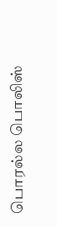பொரல்ல பொலிஸ்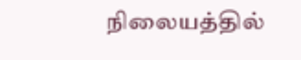நிலையத்தில்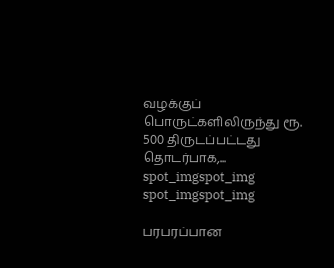வழக்குப் பொருட்களிலிருந்து ரூ. 500 திருடப்பட்டது தொடர்பாக,...
spot_imgspot_img
spot_imgspot_img

பரபரப்பான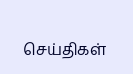செய்திகள்